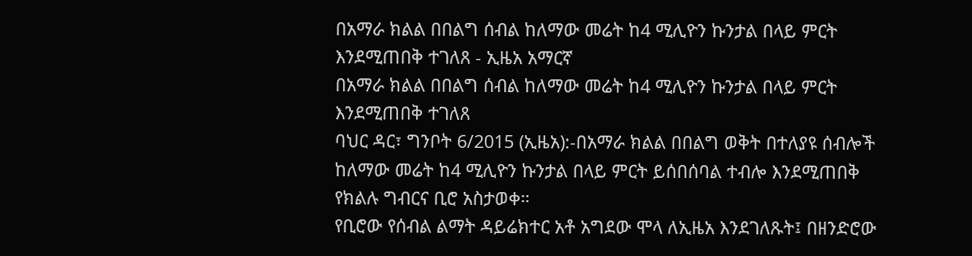በአማራ ክልል በበልግ ሰብል ከለማው መሬት ከ4 ሚሊዮን ኩንታል በላይ ምርት እንደሚጠበቅ ተገለጸ - ኢዜአ አማርኛ
በአማራ ክልል በበልግ ሰብል ከለማው መሬት ከ4 ሚሊዮን ኩንታል በላይ ምርት እንደሚጠበቅ ተገለጸ
ባህር ዳር፣ ግንቦት 6/2015 (ኢዜአ):-በአማራ ክልል በበልግ ወቅት በተለያዩ ሰብሎች ከለማው መሬት ከ4 ሚሊዮን ኩንታል በላይ ምርት ይሰበሰባል ተብሎ እንደሚጠበቅ የክልሉ ግብርና ቢሮ አስታወቀ።
የቢሮው የሰብል ልማት ዳይሬክተር አቶ አግደው ሞላ ለኢዜአ እንደገለጹት፤ በዘንድሮው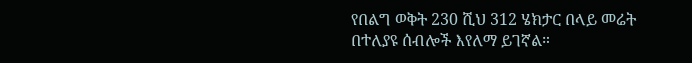የበልግ ወቅት 230 ሺህ 312 ሄክታር በላይ መሬት በተለያዩ ሰብሎች እየለማ ይገኛል።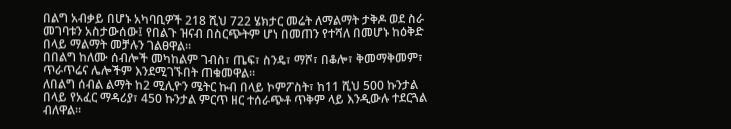በልግ አብቃይ በሆኑ አካባቢዎች 218 ሺህ 722 ሄክታር መሬት ለማልማት ታቅዶ ወደ ስራ መገባቱን አስታውሰው፤ የበልጉ ዝናብ በስርጭትም ሆነ በመጠን የተሻለ በመሆኑ ከዕቅድ በላይ ማልማት መቻሉን ገልፀዋል።
በበልግ ከለሙ ሰብሎች መካከልም ገብስ፣ ጤፍ፣ ስንዴ፣ ማሾ፣ በቆሎ፣ ቅመማቅመም፣ ጥራጥሬና ሌሎችም እንደሚገኙበት ጠቁመዋል።
ለበልግ ሰብል ልማት ከ2 ሚሊዮን ሜትር ኩብ በላይ ኮምፖስት፣ ከ11 ሺህ 500 ኩንታል በላይ የአፈር ማዳሪያ፣ 450 ኩንታል ምርጥ ዘር ተሰራጭቶ ጥቅም ላይ እንዲውሉ ተደርጓል ብለዋል።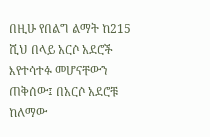በዚሁ የበልግ ልማት ከ215 ሺህ በላይ አርሶ አደሮች እየተሳተፉ መሆናቸውን ጠቅሰው፤ በአርሶ አደሮቹ ከለማው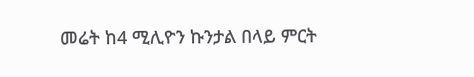መሬት ከ4 ሚሊዮን ኩንታል በላይ ምርት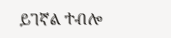ይገኛል ተብሎ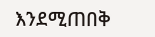እንደሚጠበቅ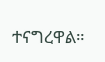ተናግረዋል።